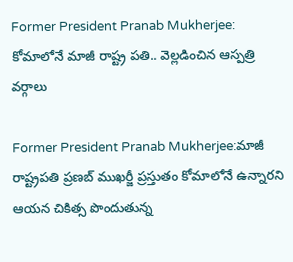Former President Pranab Mukherjee: కోమాలోనే మాజీ రాష్ట్ర పతి.. వెల్లడించిన ఆస్పత్రి వర్గాలు

Former President Pranab Mukherjee:మాజీ రాష్ట్రపతి ప్రణబ్ ముఖర్జీ ప్రస్తుతం కోమాలోనే ఉన్నారని ఆయన చికిత్స పొందుతున్న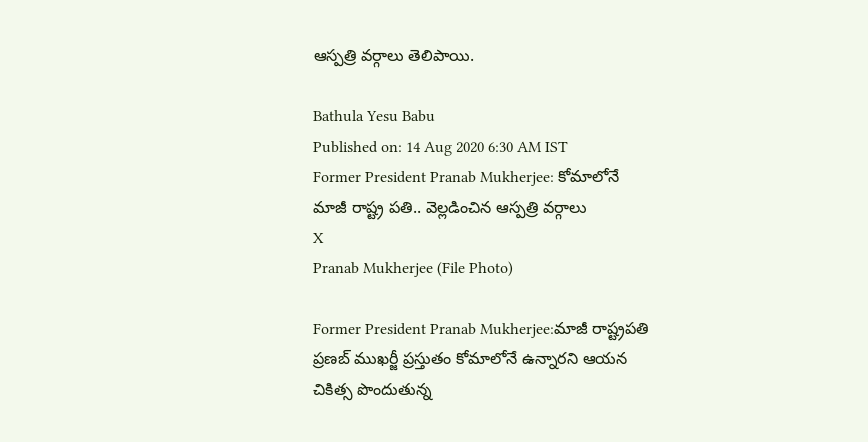ఆస్పత్రి వర్గాలు తెలిపాయి.

Bathula Yesu Babu
Published on: 14 Aug 2020 6:30 AM IST
Former President Pranab Mukherjee: కోమాలోనే మాజీ రాష్ట్ర పతి.. వెల్లడించిన ఆస్పత్రి వర్గాలు
X
Pranab Mukherjee (File Photo)

Former President Pranab Mukherjee:మాజీ రాష్ట్రపతి ప్రణబ్ ముఖర్జీ ప్రస్తుతం కోమాలోనే ఉన్నారని ఆయన చికిత్స పొందుతున్న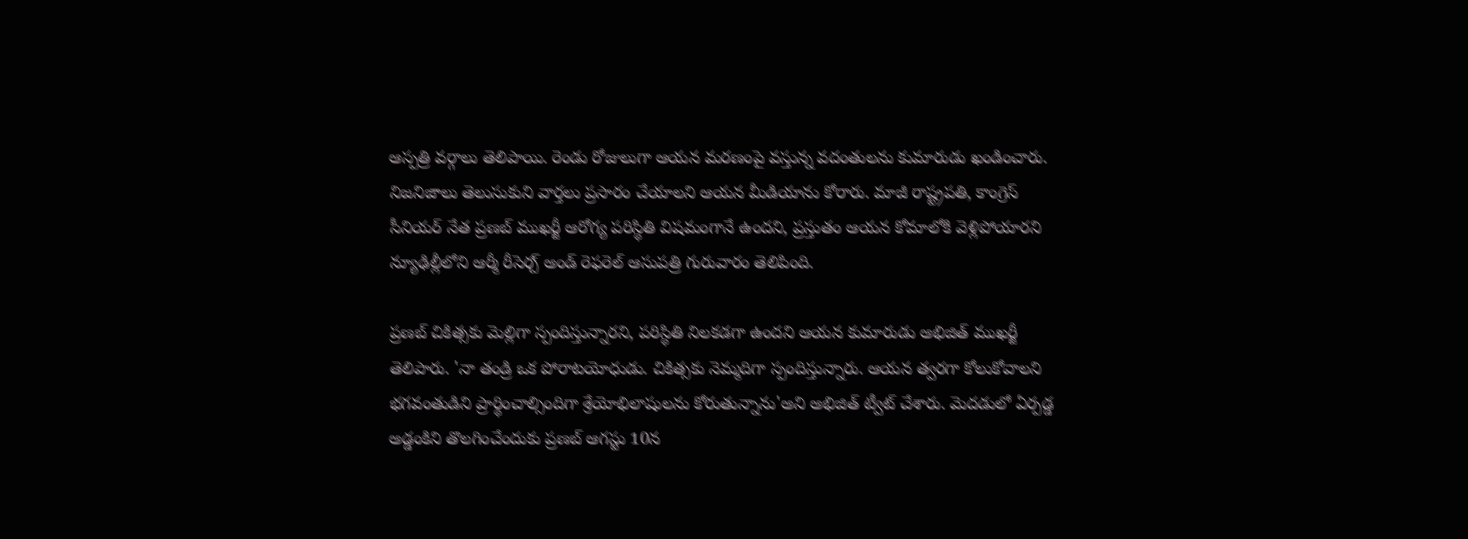ఆస్పత్రి వర్గాలు తెలిపాయి. రెండు రోజులుగా ఆయన మరణంపై వస్తున్న వదంతులను కుమారుడు ఖండించారు. నిజనిజాలు తెలుసుకుని వార్తలు ప్రసారం చేయాలని ఆయన మీడియాను కోరారు. మాజీ రాష్ట్రపతి, కాంగ్రెస్‌ సీనియర్‌ నేత ప్రణబ్‌ ముఖర్జీ ఆరోగ్య పరిస్థితి విషమంగానే ఉందని, ప్రస్తుతం ఆయన కోమాలోకి వెళ్లిపోయారని న్యూఢిల్లీలోని ఆర్మీ రీసెర్చ్‌ అండ్‌ రెఫరెల్‌ ఆసుపత్రి గురువారం తెలిపింది.

ప్రణబ్‌ చికిత్సకు మెల్లిగా స్పందిస్తున్నారని, పరిస్థితి నిలకడగా ఉందని ఆయన కుమారుడు అభిజిత్‌ ముఖర్జీ తెలిపారు. 'నా తండ్రి ఒక పోరాటయోధుడు. చికిత్సకు నెమ్మదిగా స్పందిస్తున్నారు. ఆయన త్వరగా కోలుకోవాలని భగవంతుడిని ప్రార్థించాల్సిందిగా శ్రేయోభిలాషులను కోరుతున్నాను'అని అభిజిత్‌ ట్వీట్‌ చేశారు. మెదడులో ఏర్పడ్డ అడ్డంకిని తొలగించేందుకు ప్రణబ్‌ ఆగస్టు 10న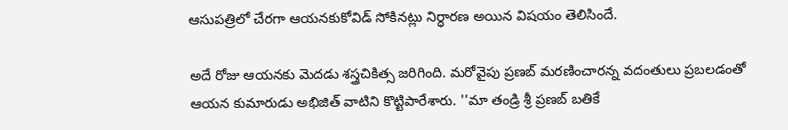ఆసుపత్రిలో చేరగా ఆయనకుకోవిడ్‌ సోకినట్లు నిర్ధారణ అయిన విషయం తెలిసిందే.

అదే రోజు ఆయనకు మెదడు శస్త్రచికిత్స జరిగింది. మరోవైపు ప్రణబ్‌ మరణించారన్న వదంతులు ప్రబలడంతో ఆయన కుమారుడు అభిజిత్‌ వాటిని కొట్టిపారేశారు. ''మా తండ్రి శ్రీ ప్రణబ్‌ బతికే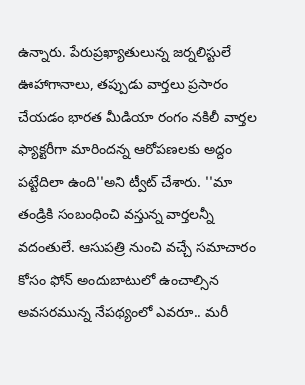ఉన్నారు. పేరుప్రఖ్యాతులున్న జర్నలిస్టులే ఊహాగానాలు, తప్పుడు వార్తలు ప్రసారం చేయడం భారత మీడియా రంగం నకిలీ వార్తల ఫ్యాక్టరీగా మారిందన్న ఆరోపణలకు అద్దం పట్టేదిలా ఉంది''అని ట్వీట్‌ చేశారు. ''మా తండ్రికి సంబంధించి వస్తున్న వార్తలన్నీ వదంతులే. ఆసుపత్రి నుంచి వచ్చే సమాచారం కోసం ఫోన్‌ అందుబాటులో ఉంచాల్సిన అవసరమున్న నేపథ్యంలో ఎవరూ.. మరీ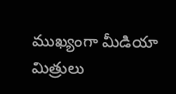ముఖ్యంగా మీడియా మిత్రులు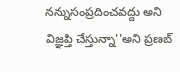నన్నుసంప్రదించవద్దు అని విజ్ఞప్తి చేస్తున్నా''అని ప్రణబ్‌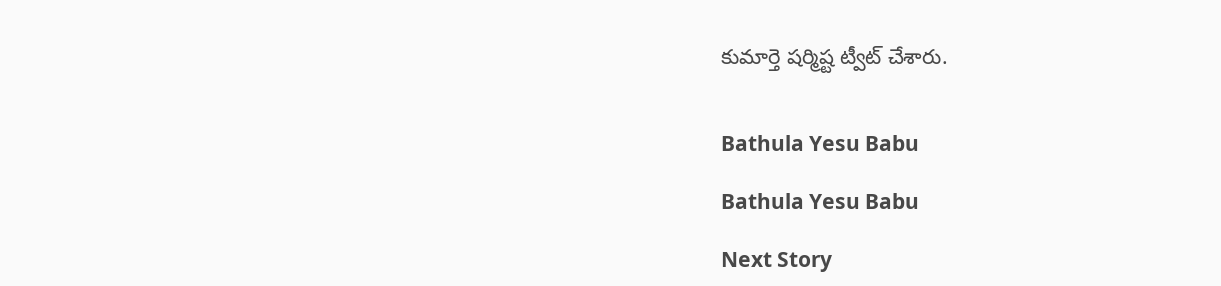కుమార్తె షర్మిష్ట ట్వీట్‌ చేశారు.


Bathula Yesu Babu

Bathula Yesu Babu

Next Story